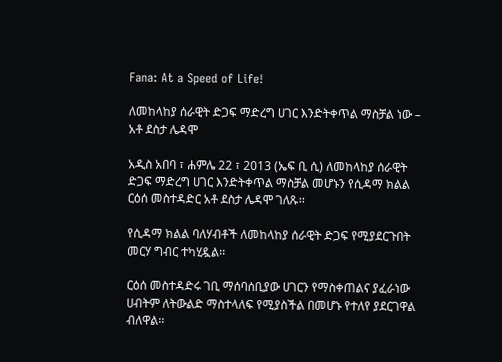Fana: At a Speed of Life!

ለመከላከያ ሰራዊት ድጋፍ ማድረግ ሀገር እንድትቀጥል ማስቻል ነው – አቶ ደስታ ሌዳሞ

አዲስ አበባ ፣ ሐምሌ 22 ፣ 2013 (ኤፍ ቢ ሲ) ለመከላከያ ሰራዊት ድጋፍ ማድረግ ሀገር እንድትቀጥል ማስቻል መሆኑን የሲዳማ ክልል ርዕሰ መስተዳድር አቶ ደስታ ሌዳሞ ገለጹ፡፡

የሲዳማ ክልል ባለሃብቶች ለመከላከያ ሰራዊት ድጋፍ የሚያደርጉበት መርሃ ግብር ተካሂዷል፡፡

ርዕሰ መስተዳድሩ ገቢ ማሰባሰቢያው ሀገርን የማስቀጠልና ያፈራነው ሀብትም ለትውልድ ማስተላለፍ የሚያስችል በመሆኑ የተለየ ያደርገዋል ብለዋል፡፡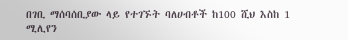በገቢ ማሰባሰቢያው ላይ የተገኙት ባለሀብቶች ከ100 ሺህ እስከ 1 ሚሊየን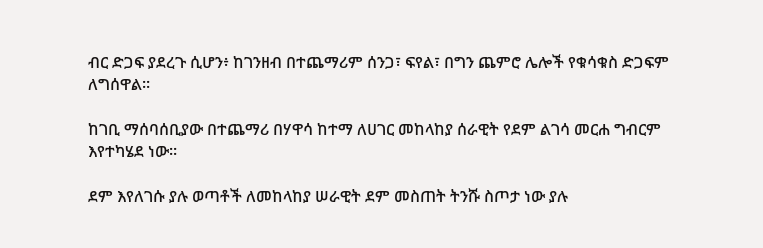ብር ድጋፍ ያደረጉ ሲሆን፥ ከገንዘብ በተጨማሪም ሰንጋ፣ ፍየል፣ በግን ጨምሮ ሌሎች የቁሳቁስ ድጋፍም ለግሰዋል፡፡

ከገቢ ማሰባሰቢያው በተጨማሪ በሃዋሳ ከተማ ለሀገር መከላከያ ሰራዊት የደም ልገሳ መርሐ ግብርም እየተካሄደ ነው፡፡

ደም እየለገሱ ያሉ ወጣቶች ለመከላከያ ሠራዊት ደም መስጠት ትንሹ ስጦታ ነው ያሉ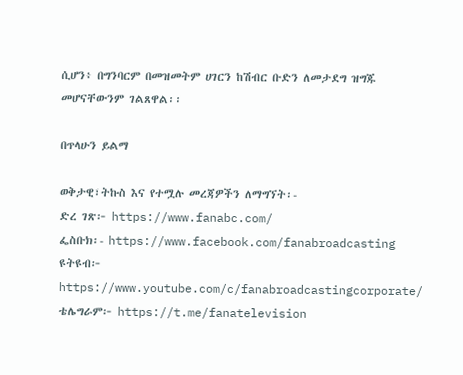ሲሆን፥ በግንባርም በመዝመትም ሀገርን ከሽብር ቡድን ለመታደግ ዝግጁ መሆናቸውንም ገልጸዋል፡፡

በጥላሁን ይልማ

ወቅታዊ፣ትኩስ እና የተሟሉ መረጃዎችን ለማግኘት፡-
ድረ ገጽ፦ https://www.fanabc.com/
ፌስቡክ፡- https://www.facebook.com/fanabroadcasting
ዩትዩብ፦ https://www.youtube.com/c/fanabroadcastingcorporate/
ቴሌግራም፦ https://t.me/fanatelevision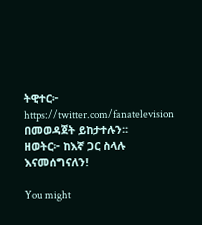ትዊተር፦ https://twitter.com/fanatelevision በመወዳጀት ይከታተሉን፡፡
ዘወትር፦ ከእኛ ጋር ስላሉ እናመሰግናለን!

You might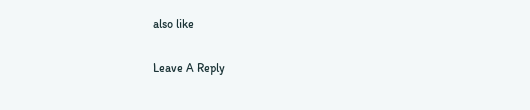also like

Leave A Reply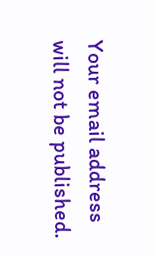Your email address will not be published.